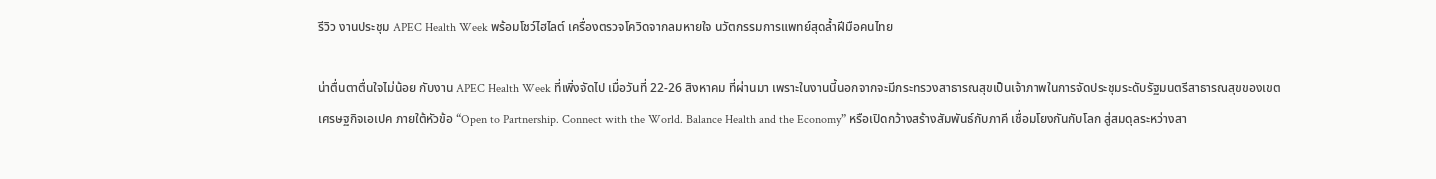รีวิว งานประชุม APEC Health Week พร้อมโชว์ไฮไลต์ เครื่องตรวจโควิดจากลมหายใจ นวัตกรรมการแพทย์สุดล้ำฝีมือคนไทย

น่าตื่นตาตื่นใจไม่น้อย กับงาน APEC Health Week ที่เพิ่งจัดไป เมื่อวันที่ 22-26 สิงหาคม ที่ผ่านมา เพราะในงานนี้นอกจากจะมีกระทรวงสาธารณสุขเป็นเจ้าภาพในการจัดประชุมระดับรัฐมนตรีสาธารณสุขของเขตเศรษฐกิจเอเปค ภายใต้หัวข้อ “Open to Partnership. Connect with the World. Balance Health and the Economy” หรือเปิดกว้างสร้างสัมพันธ์กับภาคี เชื่อมโยงกันกับโลก สู่สมดุลระหว่างสา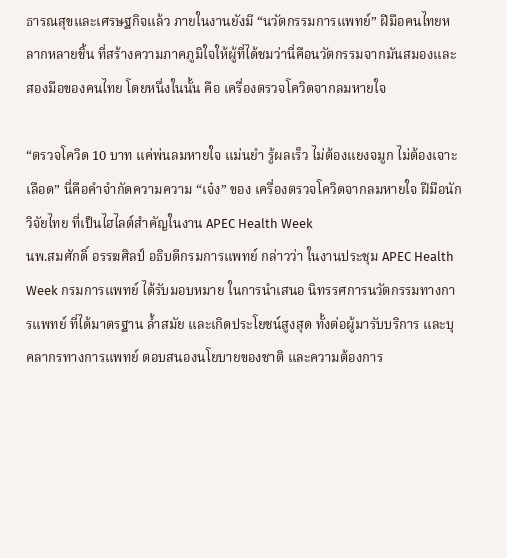ธารณสุขและเศรษฐกิจแล้ว ภายในงานยังมี “นวัตกรรมการแพทย์” ฝีมือคนไทยหลากหลายชิ้น ที่สร้างความภาคภูมิใจให้ผู้ที่ได้ชมว่านี่คือนวัตกรรมจากมันสมองและสองมือของคนไทย โดยหนึ่งในนั้น คือ เครื่องตรวจโควิดจากลมหายใจ

“ตรวจโควิด 10 บาท แค่พ่นลมหายใจ แม่นยำ รู้ผลเร็ว ไม่ต้องแยงจมูก ไม่ต้องเจาะเลือด” นี่คือคำจำกัดความความ “เจ๋ง” ของ เครื่องตรวจโควิดจากลมหายใจ ฝีมือนักวิจัยไทย ที่เป็นไฮไลต์สำคัญในงาน APEC Health Week
นพ.สมศักดิ์ อรรฆศิลป์ อธิบดีกรมการแพทย์ กล่าวว่า ในงานประชุม APEC Health Week กรมการแพทย์ ได้รับมอบหมาย ในการนำเสนอ นิทรรศการนวัตกรรมทางการแพทย์ ที่ได้มาตรฐาน ล้ำสมัย และเกิดประโยชน์สูงสุด ทั้งต่อผู้มารับบริการ และบุคลากรทางการแพทย์ ตอบสนองนโยบายของชาติ และความต้องการ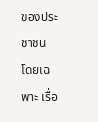ของประชาชน โดยเฉพาะ เรื่อ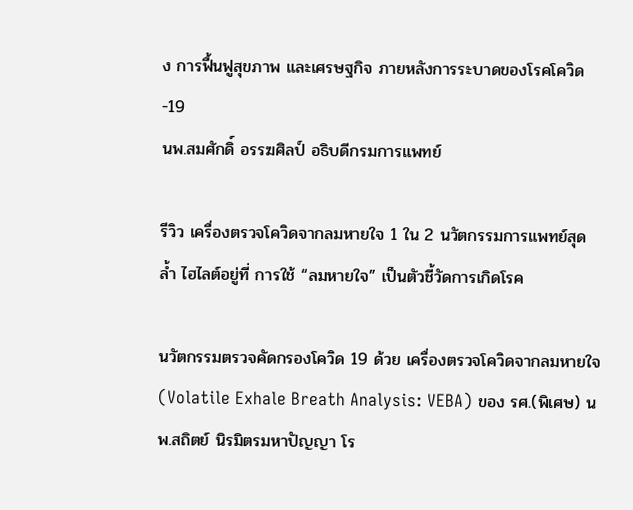ง การฟื้นฟูสุขภาพ และเศรษฐกิจ ภายหลังการระบาดของโรคโควิด-19
นพ.สมศักดิ์ อรรฆศิลป์ อธิบดีกรมการแพทย์

รีวิว เครื่องตรวจโควิดจากลมหายใจ 1 ใน 2 นวัตกรรมการแพทย์สุดล้ำ ไฮไลต์อยู่ที่ การใช้ “ลมหายใจ” เป็นตัวชี้วัดการเกิดโรค

นวัตกรรมตรวจคัดกรองโควิด 19 ด้วย เครื่องตรวจโควิดจากลมหายใจ (Volatile Exhale Breath Analysis: VEBA) ของ รศ.(พิเศษ) นพ.สถิตย์ นิรมิตรมหาปัญญา โร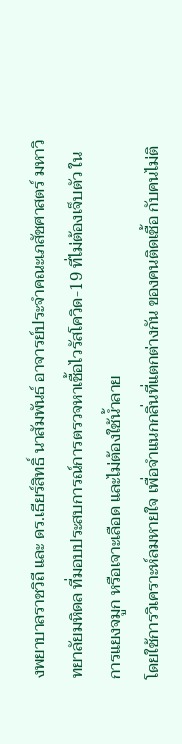งพยาบาลราชวิถี และ ดร.เธียร์สิทธิ์ นาสัมพันธ์ อาจารย์ประจำคณะเภสัชศาสตร์ มหาวิทยาลัยมหิดล ที่มอบประสบการณ์การตรวจหาเชื้อไวรัสโควิด-19 ที่ไม่ต้องเจ็บตัว ในการแยงจมูก หรือเจาะเลือด และไม่ต้องใช้น้ำลาย
โดยใช้การวิเคราะห์ลมหายใจ เพื่อจำแนกกลิ่นที่แตกต่างกัน ของคนติดเชื้อ กับคนไม่ติ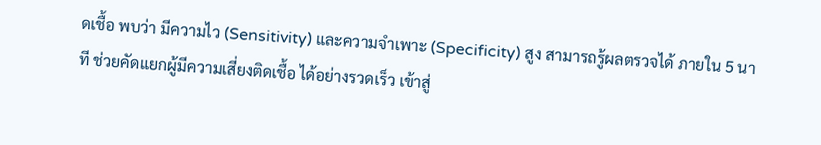ดเชื้อ พบว่า มีความไว (Sensitivity) และความจำเพาะ (Specificity) สูง สามารถรู้ผลตรวจได้ ภายใน 5 นาที ช่วยคัดแยกผู้มีความเสี่ยงติดเชื้อ ได้อย่างรวดเร็ว เข้าสู่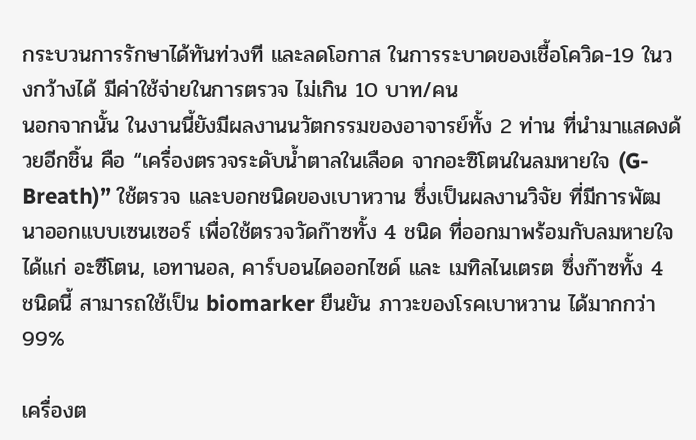กระบวนการรักษาได้ทันท่วงที และลดโอกาส ในการระบาดของเชื้อโควิด-19 ในวงกว้างได้ มีค่าใช้จ่ายในการตรวจ ไม่เกิน 10 บาท/คน
นอกจากนั้น ในงานนี้ยังมีผลงานนวัตกรรมของอาจารย์ทั้ง 2 ท่าน ที่นำมาแสดงด้วยอีกชิ้น คือ “เครื่องตรวจระดับน้ำตาลในเลือด จากอะซิโตนในลมหายใจ (G-Breath)” ใช้ตรวจ และบอกชนิดของเบาหวาน ซึ่งเป็นผลงานวิจัย ที่มีการพัฒนาออกแบบเซนเซอร์ เพื่อใช้ตรวจวัดก๊าซทั้ง 4 ชนิด ที่ออกมาพร้อมกับลมหายใจ ได้แก่ อะซีโตน, เอทานอล, คาร์บอนไดออกไซด์ และ เมทิลไนเตรต ซึ่งก๊าซทั้ง 4 ชนิดนี้ สามารถใช้เป็น biomarker ยืนยัน ภาวะของโรคเบาหวาน ได้มากกว่า 99%

เครื่องต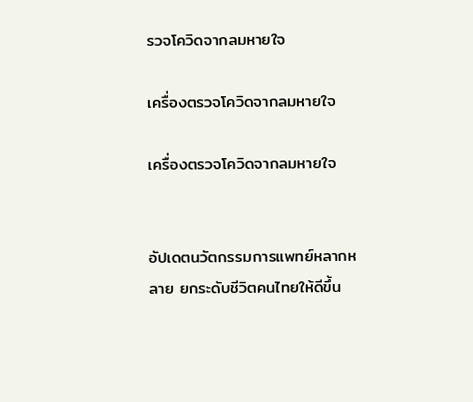รวจโควิดจากลมหายใจ

เครื่องตรวจโควิดจากลมหายใจ

เครื่องตรวจโควิดจากลมหายใจ


อัปเดตนวัตกรรมการแพทย์หลากหลาย ยกระดับชีวิตคนไทยให้ดีขึ้น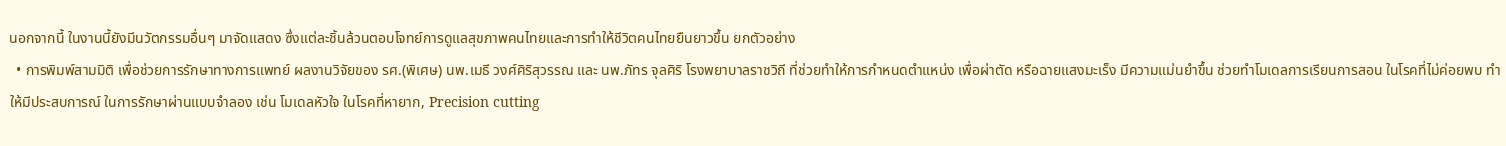นอกจากนี้ ในงานนี้ยังมีนวัตกรรมอื่นๆ มาจัดแสดง ซึ่งแต่ละชิ้นล้วนตอบโจทย์การดูแลสุขภาพคนไทยและการทำให้ชีวิตคนไทยยืนยาวขึ้น ยกตัวอย่าง
  • การพิมพ์สามมิติ เพื่อช่วยการรักษาทางการแพทย์ ผลงานวิจัยของ รศ.(พิเศษ) นพ.เมธี วงศ์ศิริสุวรรณ และ นพ.ภัทร จุลศิริ โรงพยาบาลราชวิถี ที่ช่วยทำให้การกำหนดตำแหน่ง เพื่อผ่าตัด หรือฉายแสงมะเร็ง มีความแม่นยำขึ้น ช่วยทำโมเดลการเรียนการสอน ในโรคที่ไม่ค่อยพบ ทำให้มีประสบการณ์ ในการรักษาผ่านแบบจำลอง เช่น โมเดลหัวใจ ในโรคที่หายาก, Precision cutting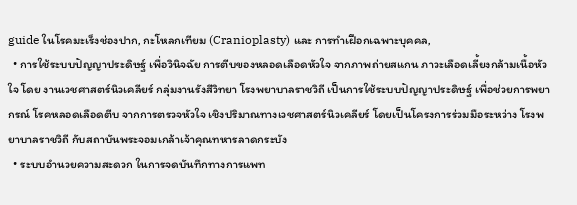guide ในโรคมะเร็งช่องปาก, กะโหลกเทียม (Cranioplasty) และ การทำเฝือกเฉพาะบุคคล,
  • การใช้ระบบปัญญาประดิษฐ์ เพื่อวินิจฉัย การตีบของหลอดเลือดหัวใจ จากภาพถ่ายสแกน ภาวะเลือดเลี้ยงกล้ามเนื้อหัวใจ โดย งานเวชศาสตร์นิวเคลียร์ กลุ่มงานรังสีวิทยา โรงพยาบาลราชวิถี เป็นการใช้ระบบปัญญาประดิษฐ์ เพื่อช่วยการพยากรณ์ โรคหลอดเลือดตีบ จากการตรวจหัวใจ เชิงปริมาณทางเวชศาสตร์นิวเคลียร์ โดยเป็นโครงการร่วมมือระหว่าง โรงพยาบาลราชวิถี กับสถาบันพระจอมเกล้าเจ้าคุณทหารลาดกระบัง
  • ระบบอำนวยความสะดวก ในการจดบันทึกทางการแพท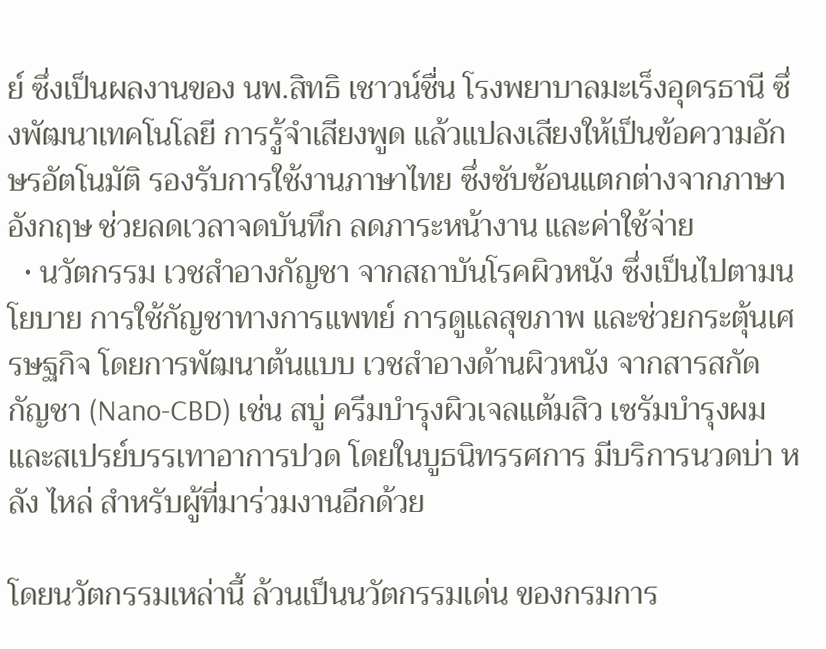ย์ ซึ่งเป็นผลงานของ นพ.สิทธิ เชาวน์ชื่น โรงพยาบาลมะเร็งอุดรธานี ซึ่งพัฒนาเทคโนโลยี การรู้จำเสียงพูด แล้วแปลงเสียงให้เป็นข้อความอักษรอัตโนมัติ รองรับการใช้งานภาษาไทย ซึ่งซับซ้อนแตกต่างจากภาษาอังกฤษ ช่วยลดเวลาจดบันทึก ลดภาระหน้างาน และค่าใช้จ่าย
  • นวัตกรรม เวชสำอางกัญชา จากสถาบันโรคผิวหนัง ซึ่งเป็นไปตามนโยบาย การใช้กัญชาทางการแพทย์ การดูแลสุขภาพ และช่วยกระตุ้นเศรษฐกิจ โดยการพัฒนาต้นแบบ เวชสำอางด้านผิวหนัง จากสารสกัดกัญชา (Nano-CBD) เช่น สบู่ ครีมบำรุงผิวเจลแต้มสิว เซรัมบำรุงผม และสเปรย์บรรเทาอาการปวด โดยในบูธนิทรรศการ มีบริการนวดบ่า หลัง ไหล่ สำหรับผู้ที่มาร่วมงานอีกด้วย

โดยนวัตกรรมเหล่านี้ ล้วนเป็นนวัตกรรมเด่น ของกรมการ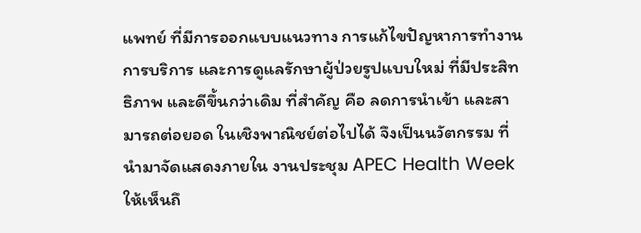แพทย์ ที่มีการออกแบบแนวทาง การแก้ไขปัญหาการทำงาน การบริการ และการดูแลรักษาผู้ป่วยรูปแบบใหม่ ที่มีประสิทธิภาพ และดีขึ้นกว่าเดิม ที่สำคัญ คือ ลดการนำเข้า และสามารถต่อยอด ในเชิงพาณิชย์ต่อไปได้ จึงเป็นนวัตกรรม ที่นำมาจัดแสดงภายใน งานประชุม APEC Health Week ให้เห็นถึ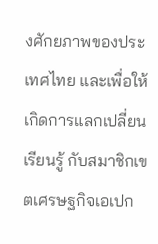งศักยภาพของประเทศไทย และเพื่อให้เกิดการแลกเปลี่ยนเรียนรู้ กับสมาชิกเขตเศรษฐกิจเอเปก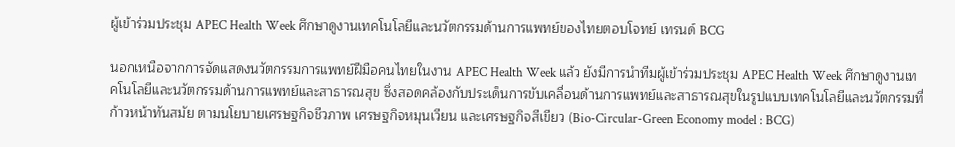ผู้เข้าร่วมประชุม APEC Health Week ศึกษาดูงานเทคโนโลยีและนวัตกรรมด้านการแพทย์ของไทยตอบโจทย์ เทรนด์ BCG

นอกเหนือจากการจัดแสดงนวัตกรรมการแพทย์ฝีมือคนไทยในงาน APEC Health Week แล้ว ยังมีการนำทีมผู้เข้าร่วมประชุม APEC Health Week ศึกษาดูงานเทคโนโลยีและนวัตกรรมด้านการแพทย์และสาธารณสุข ซึ่งสอดคล้องกับประเด็นการขับเคลื่อนด้านการแพทย์และสาธารณสุขในรูปแบบเทคโนโลยีและนวัตกรรมที่ก้าวหน้าทันสมัย ตามนโยบายเศรษฐกิจชีวภาพ เศรษฐกิจหมุนเวียน และเศรษฐกิจสีเขียว (Bio-Circular-Green Economy model : BCG)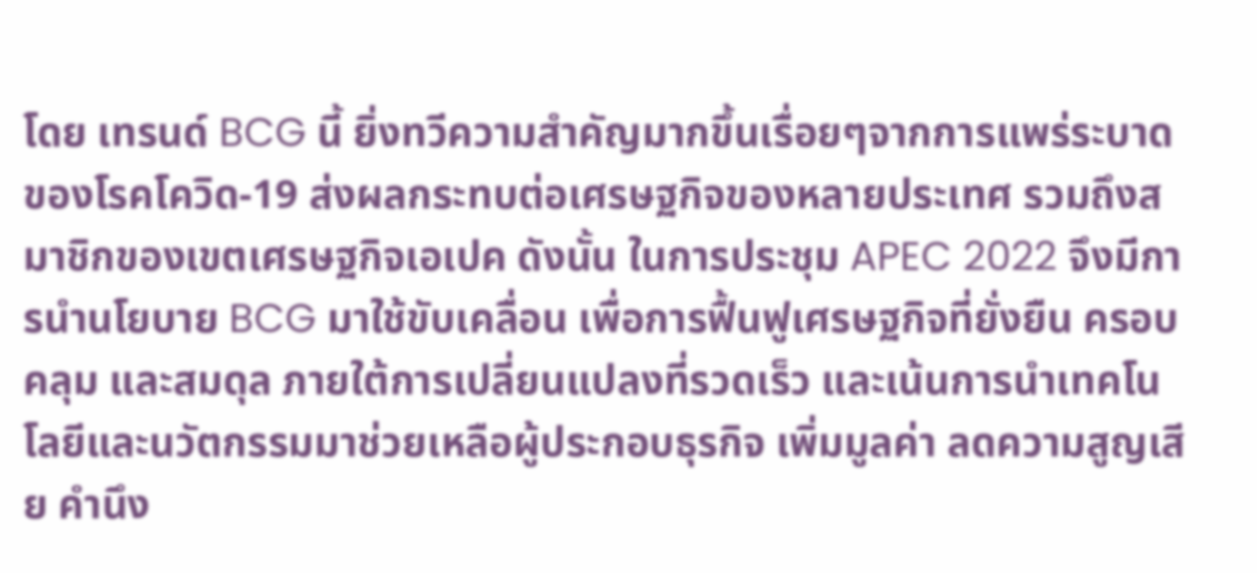โดย เทรนด์ BCG นี้ ยิ่งทวีความสำคัญมากขึ้นเรื่อยๆจากการแพร่ระบาดของโรคโควิด-19 ส่งผลกระทบต่อเศรษฐกิจของหลายประเทศ รวมถึงสมาชิกของเขตเศรษฐกิจเอเปค ดังนั้น ในการประชุม APEC 2022 จึงมีการนำนโยบาย BCG มาใช้ขับเคลื่อน เพื่อการฟื้นฟูเศรษฐกิจที่ยั่งยืน ครอบคลุม และสมดุล ภายใต้การเปลี่ยนแปลงที่รวดเร็ว และเน้นการนำเทคโนโลยีและนวัตกรรมมาช่วยเหลือผู้ประกอบธุรกิจ เพิ่มมูลค่า ลดความสูญเสีย คำนึง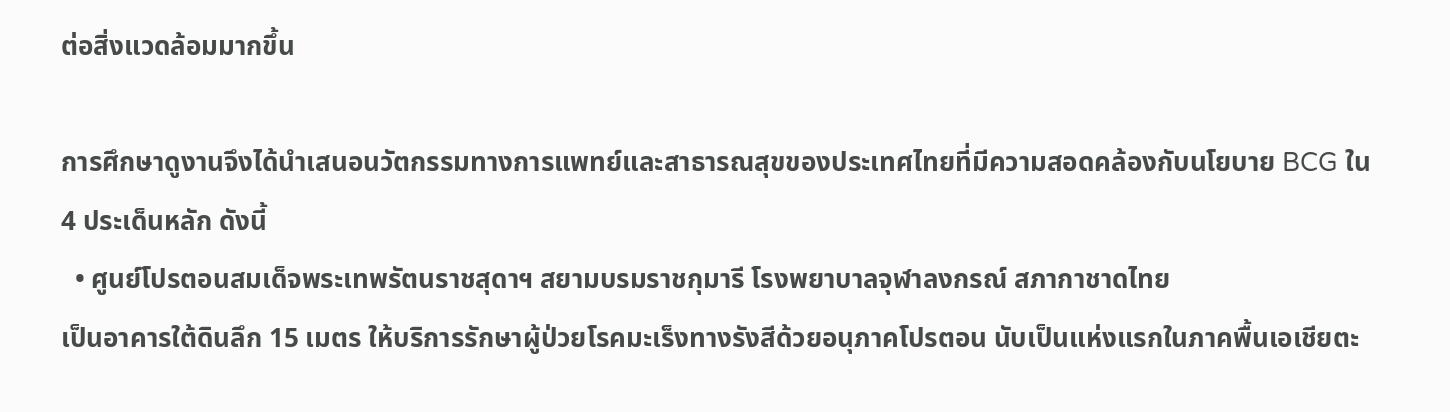ต่อสิ่งแวดล้อมมากขึ้น

การศึกษาดูงานจึงได้นำเสนอนวัตกรรมทางการแพทย์และสาธารณสุขของประเทศไทยที่มีความสอดคล้องกับนโยบาย BCG ใน 4 ประเด็นหลัก ดังนี้
  • ศูนย์โปรตอนสมเด็จพระเทพรัตนราชสุดาฯ สยามบรมราชกุมารี โรงพยาบาลจุฬาลงกรณ์ สภากาชาดไทย
เป็นอาคารใต้ดินลึก 15 เมตร ให้บริการรักษาผู้ป่วยโรคมะเร็งทางรังสีด้วยอนุภาคโปรตอน นับเป็นแห่งแรกในภาคพื้นเอเชียตะ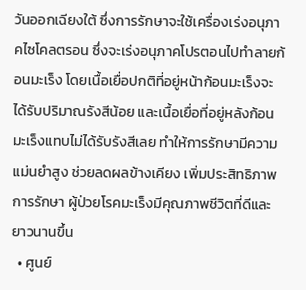วันออกเฉียงใต้ ซึ่งการรักษาจะใช้เครื่องเร่งอนุภาคไซโคลตรอน ซึ่งจะเร่งอนุภาคโปรตอนไปทำลายก้อนมะเร็ง โดยเนื้อเยื่อปกติที่อยู่หน้าก้อนมะเร็งจะได้รับปริมาณรังสีน้อย และเนื้อเยื่อที่อยู่หลังก้อนมะเร็งแทบไม่ได้รับรังสีเลย ทำให้การรักษามีความแม่นยำสูง ช่วยลดผลข้างเคียง เพิ่มประสิทธิภาพการรักษา ผู้ป่วยโรคมะเร็งมีคุณภาพชีวิตที่ดีและยาวนานขึ้น
  • ศูนย์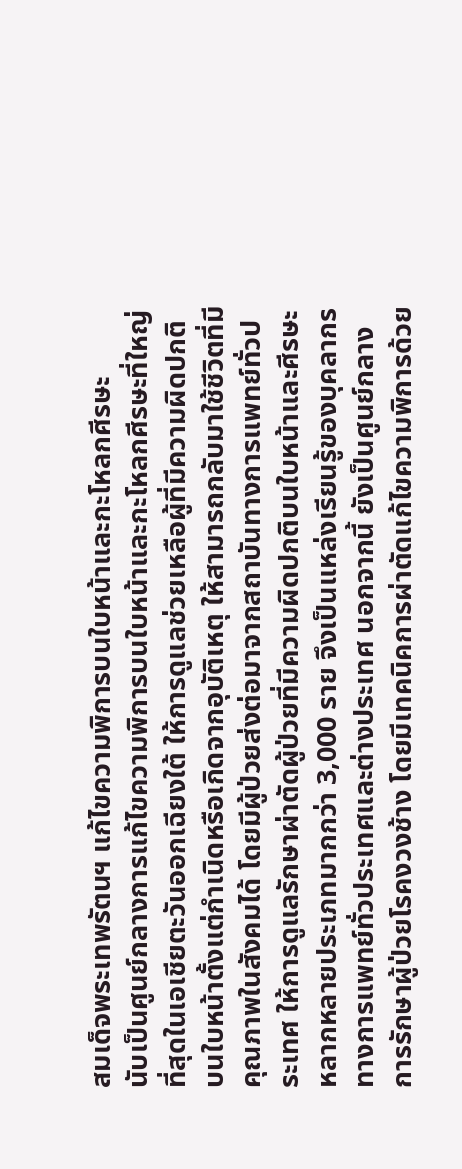สมเด็จพระเทพรัตนฯ แก้ไขความพิการบนใบหน้าและกะโหลกศีรษะ
นับเป็นศูนย์กลางการแก้ไขความพิการบนใบหน้าและกะโหลกศีรษะที่ใหญ่ที่สุดในเอเชียตะวันออกเฉียงใต้ ให้การดูแลช่วยเหลือผู้ที่มีความผิดปกติบนใบหน้าตั้งแต่กำเนิดหรือเกิดจากอุบัติเหตุ ให้สามารถกลับมาใช้ชีวิตที่มีคุณภาพในสังคมได้ โดยมีผู้ป่วยส่งต่อมาจากสถาบันทางการแพทย์ทั่วประเทศ ให้การดูแลรักษาผ่าตัดผู้ป่วยที่มีความผิดปกติบนใบหน้าและศีรษะหลากหลายประเภทมากกว่า 3,000 ราย จึงเป็นแหล่งเรียนรู้ของบุคลากรทางการแพทย์ทั่วประเทศและต่างประเทศ นอกจากนี้ ยังเป็นศูนย์กลางการรักษาผู้ป่วยโรคงวงช้าง โดยมีเทคนิคการผ่าตัดแก้ไขความพิการด้วย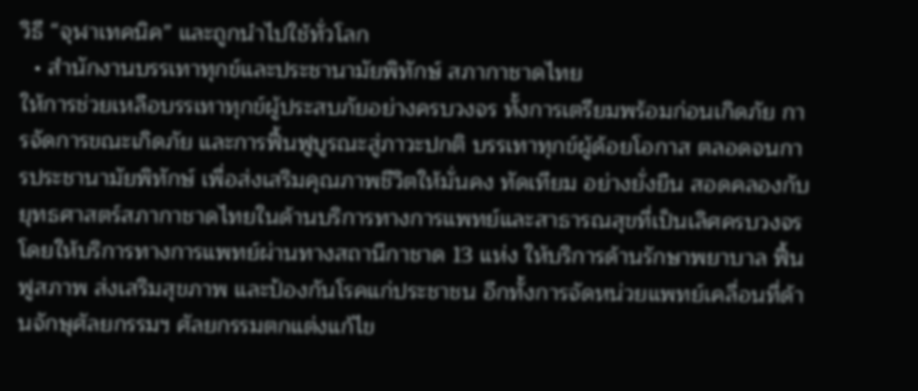วิธี “จุฬาเทคนิค” และถูกนำไปใช้ทั่วโลก
  • สำนักงานบรรเทาทุกข์และประชานามัยพิทักษ์ สภากาชาดไทย
ให้การช่วยเหลือบรรเทาทุกข์ผู้ประสบภัยอย่างครบวงจร ทั้งการเตรียมพร้อมก่อนเกิดภัย การจัดการขณะเกิดภัย และการฟื้นฟูบูรณะสู่ภาวะปกติ บรรเทาทุกข์ผู้ด้อยโอกาส ตลอดจนการประชานามัยพิทักษ์ เพื่อส่งเสริมคุณภาพชีวิตให้มั่นคง ทัดเทียม อย่างยั่งยืน สอดคลองกับยุทธศาสตร์สภากาชาดไทยในด้านบริการทางการแพทย์และสาธารณสุขที่เป็นเลิศครบวงจร
โดยให้บริการทางการแพทย์ผ่านทางสถานีกาชาด 13 แห่ง ให้บริการด้านรักษาพยาบาล ฟื้นฟูสภาพ ส่งเสริมสุขภาพ และป้องกันโรคแก่ประชาชน อีกทั้งการจัดหน่วยแพทย์เคลื่อนที่ด้านจักษุศัลยกรรมฯ ศัลยกรรมตกแต่งแก้ไข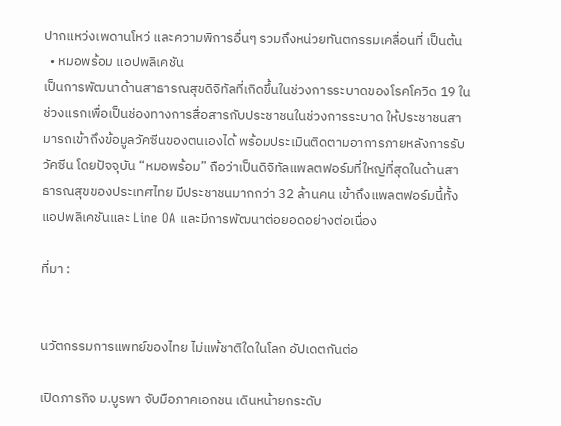ปากแหว่งเพดานโหว่ และความพิการอื่นๆ รวมถึงหน่วยทันตกรรมเคลื่อนที่ เป็นต้น
  • หมอพร้อม แอปพลิเคชัน
เป็นการพัฒนาด้านสาธารณสุขดิจิทัลที่เกิดขึ้นในช่วงการระบาดของโรคโควิด 19 ในช่วงแรกเพื่อเป็นช่องทางการสื่อสารกับประชาชนในช่วงการระบาด ให้ประชาชนสามารถเข้าถึงข้อมูลวัคซีนของตนเองได้ พร้อมประเมินติดตามอาการภายหลังการรับวัคซีน โดยปัจจุบัน “หมอพร้อม” ถือว่าเป็นดิจิทัลแพลตฟอร์มที่ใหญ่ที่สุดในด้านสาธารณสุขของประเทศไทย มีประชาชนมากกว่า 32 ล้านคน เข้าถึงแพลตฟอร์มนี้ทั้งแอปพลิเคชันและ Line OA และมีการพัฒนาต่อยอดอย่างต่อเนื่อง

ที่มา :


นวัตกรรมการแพทย์ของไทย ไม่แพ้ชาติใดในโลก อัปเดตกันต่อ

เปิดภารกิจ ม.บูรพา จับมือภาคเอกชน เดินหน้ายกระดับ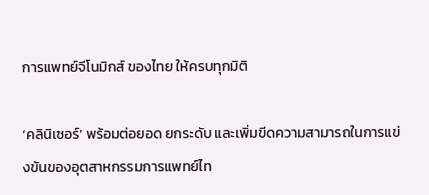การแพทย์จีโนมิกส์ ของไทย ให้ครบทุกมิติ

‘คลินิเซอร์’ พร้อมต่อยอด ยกระดับ และเพิ่มขีดความสามารถในการแข่งขันของอุตสาหกรรมการแพทย์ไท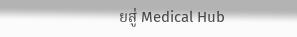ยสู่ Medical Hub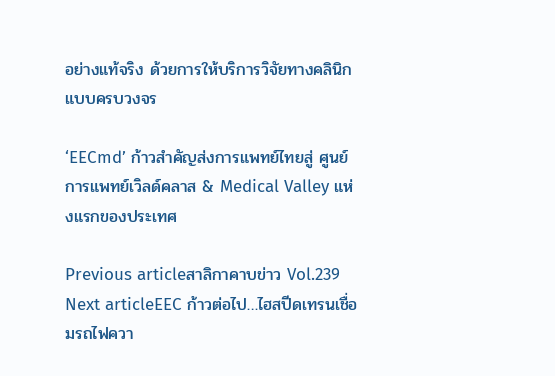อย่างแท้จริง ด้วยการให้บริการวิจัยทางคลินิกแบบครบวงจร

‘EECmd’ ก้าวสำคัญส่งการแพทย์ไทยสู่ ศูนย์การแพทย์เวิลด์คลาส & Medical Valley แห่งแรกของประเทศ

Previous articleสาลิกาคาบข่าว Vol.239
Next articleEEC ก้าวต่อไป…ไฮสปีดเทรนเชื่อมรถไฟควา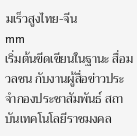มเร็วสูงไทย-จีน
mm
เริ่มต้นขีดเขียนในฐานะ สื่อมวลชน กับงานผู้สื่อข่าวประจำกองประชาสัมพันธ์ สถาบันเทคโนโลยีราชมงคล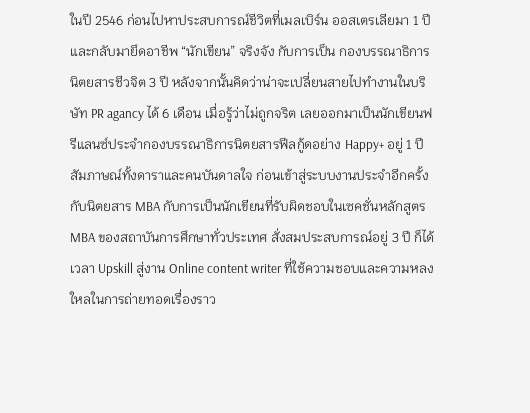ในปี 2546 ก่อนไปหาประสบการณ์ชีวิตที่เมลเบิร์น ออสเตรเลียมา 1 ปี และกลับมายึดอาชีพ “นักเขียน” จริงจัง กับการเป็น กองบรรณาธิการนิตยสารชีวจิต 3 ปี หลังจากนั้นคิดว่าน่าจะเปลี่ยนสายไปทำงานในบริษัท PR agancy ได้ 6 เดือน เมื่อรู้ว่าไม่ถูกจริต เลยออกมาเป็นนักเขียนฟรีแลนซ์ประจำกองบรรณาธิการนิตยสารฟีลกู้ดอย่าง Happy+ อยู่ 1 ปี สัมภาษณ์ทั้งดาราและคนบันดาลใจ ก่อนเข้าสู่ระบบงานประจำอีกครั้งกับนิตยสาร MBA กับการเป็นนักเขียนที่รับผิดชอบในเซคชั่นหลักสูตร MBA ของสถาบันการศึกษาทั่วประเทศ สั่งสมประสบการณ์อยู่ 3 ปี ก็ได้เวลา Upskill สู่งาน Online content writer ที่ใช้ความชอบและความหลงใหลในการถ่ายทอดเรื่องราว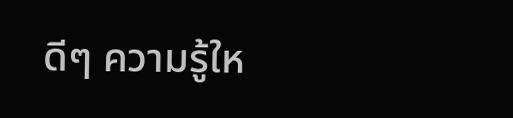ดีๆ ความรู้ให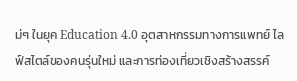ม่ๆ ในยุค Education 4.0 อุตสาหกรรมทางการแพทย์ ไลฟ์สไตล์ของคนรุ่นใหม่ และการท่องเที่ยวเชิงสร้างสรรค์